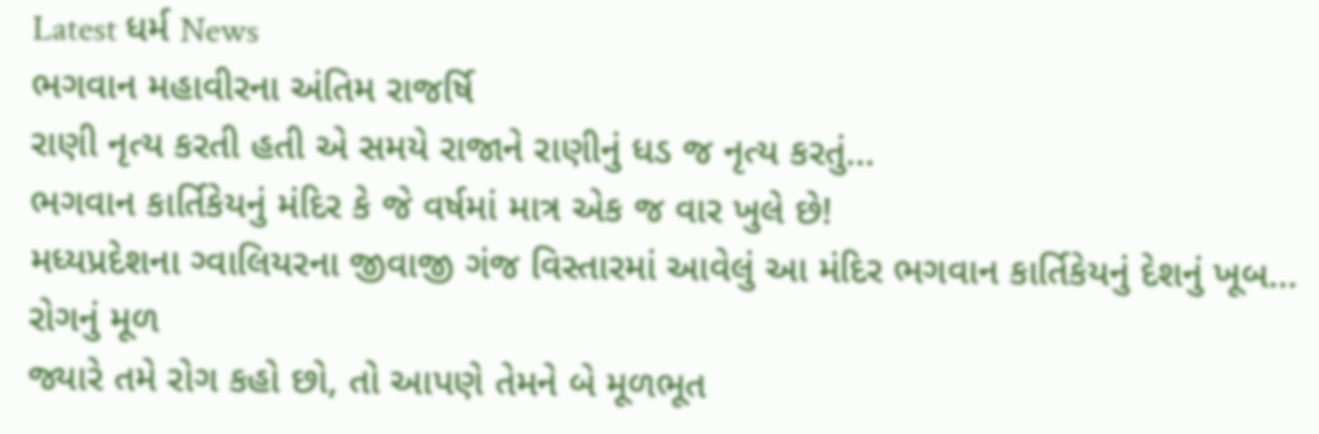Latest ધર્મ News
ભગવાન મહાવીરના અંતિમ રાજર્ષિ
રાણી નૃત્ય કરતી હતી એ સમયે રાજાને રાણીનું ધડ જ નૃત્ય કરતું…
ભગવાન કાર્તિકેયનું મંદિર કે જે વર્ષમાં માત્ર એક જ વાર ખુલે છે!
મધ્યપ્રદેશના ગ્વાલિયરના જીવાજી ગંજ વિસ્તારમાં આવેલું આ મંદિર ભગવાન કાર્તિકેયનું દેશનું ખૂબ…
રોગનું મૂળ
જ્યારે તમે રોગ કહો છો, તો આપણે તેમને બે મૂળભૂત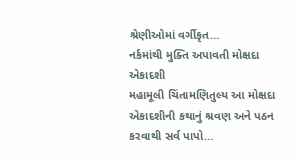શ્રેણીઓમાં વર્ગીકૃત…
નર્કમાંથી મુક્તિ અપાવતી મોક્ષદા એકાદશી
મહામૂલી ચિંતામણિતુલ્ય આ મોક્ષદા એકાદશીની કથાનું શ્રવણ અને પઠન કરવાથી સર્વ પાપો…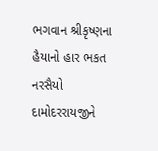ભગવાન શ્રીકૃષ્ણના હૈયાનો હાર ભકત નરસૈયો
દામોદરરાયજીને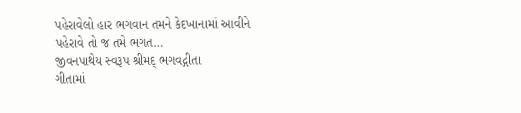પહેરાવેલો હાર ભગવાન તમને કેદખાનામાં આવીને પહેરાવે તો જ તમે ભગત…
જીવનપાથેય સ્વરૂપ શ્રીમદ્ ભગવદ્ગીતા
ગીતામાં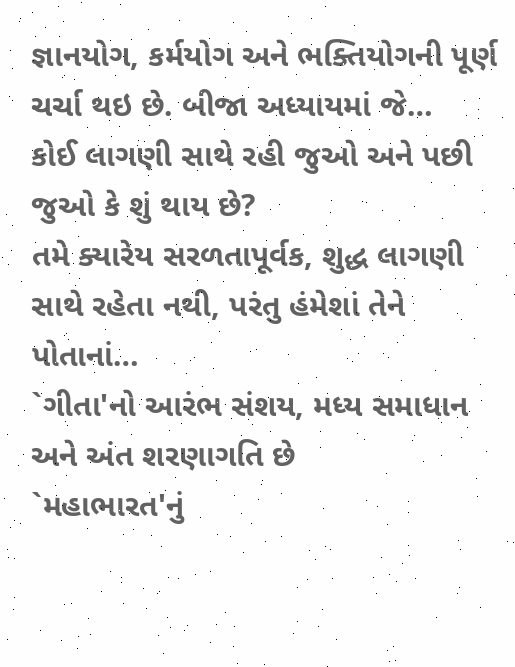જ્ઞાનયોગ, કર્મયોગ અને ભક્તિયોગની પૂર્ણ ચર્ચા થઇ છે. બીજા અધ્યાયમાં જે…
કોઈ લાગણી સાથે રહી જુઓ અને પછી જુઓ કે શું થાય છે?
તમે ક્યારેય સરળતાપૂર્વક, શુદ્ધ લાગણી સાથે રહેતા નથી, પરંતુ હંમેશાં તેને પોતાનાં…
`ગીતા'નો આરંભ સંશય, મધ્ય સમાધાન અને અંત શરણાગતિ છે
`મહાભારત'નું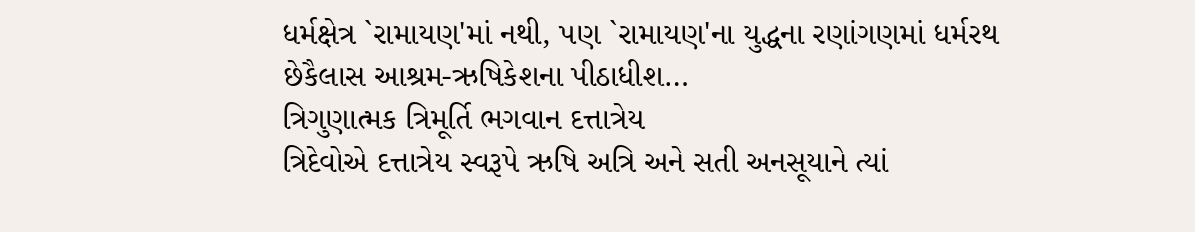ધર્મક્ષેત્ર `રામાયણ'માં નથી, પણ `રામાયણ'ના યુદ્ધના રણાંગણમાં ધર્મરથ છેકૈલાસ આશ્રમ-ઋષિકેશના પીઠાધીશ…
ત્રિગુણાત્મક ત્રિમૂર્તિ ભગવાન દત્તાત્રેય
ત્રિદેવોએ દત્તાત્રેય સ્વરૂપે ઋષિ અત્રિ અને સતી અનસૂયાને ત્યાં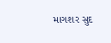માગશર સુદ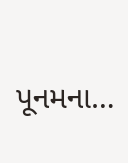પૂનમના…